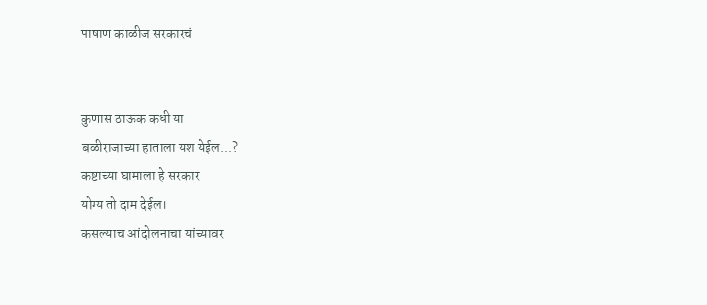पाषाण काळीज सरकारचं


कुणास ठाऊक कधी या
बळीराजाच्या हाताला यश येईल...?
कष्टाच्या घामाला हे सरकार
योग्य तो दाम देईल।
कसल्याच आंदोलनाचा यांच्यावर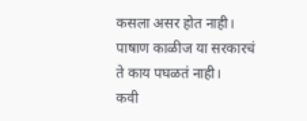कसला असर होत नाही।
पाषाण काळीज या सरकारचं
ते काय पघळतं नाही।
कवी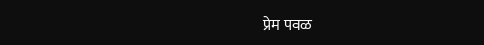प्रेम पवळ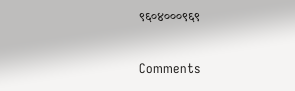९६०४०००९६९

Comments